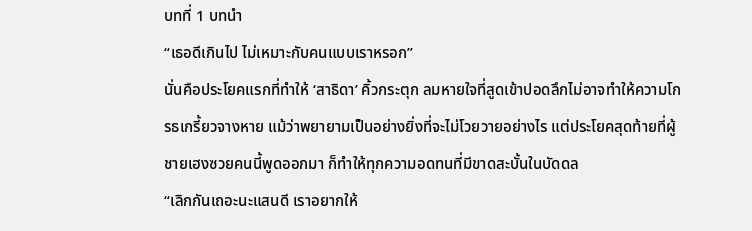บทที่ 1 บทนำ
“เธอดีเกินไป ไม่เหมาะกับคนแบบเราหรอก”
นั่นคือประโยคแรกที่ทำให้ ‘สาธิดา’ คิ้วกระตุก ลมหายใจที่สูดเข้าปอดลึกไม่อาจทำให้ความโกรธเกรี้ยวจางหาย แม้ว่าพยายามเป็นอย่างยิ่งที่จะไม่โวยวายอย่างไร แต่ประโยคสุดท้ายที่ผู้ชายเฮงซวยคนนี้พูดออกมา ก็ทำให้ทุกความอดทนที่มีขาดสะบั้นในบัดดล
“เลิกกันเถอะนะแสนดี เราอยากให้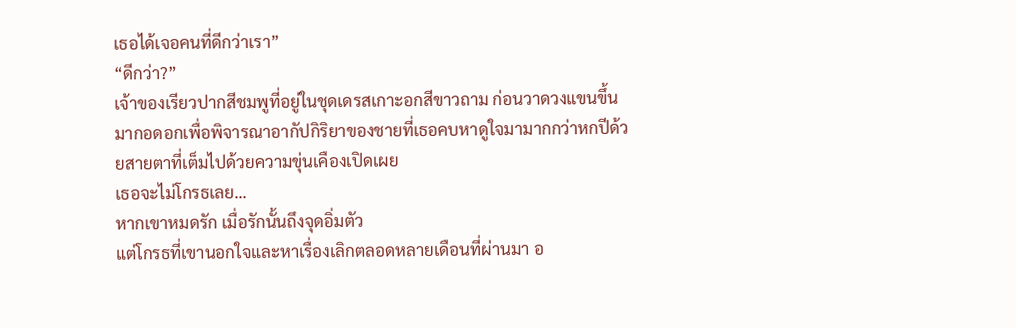เธอได้เจอคนที่ดีกว่าเรา”
“ดีกว่า?”
เจ้าของเรียวปากสีชมพูที่อยู่ในชุดเดรสเกาะอกสีขาวถาม ก่อนวาดวงแขนขึ้นมากอดอกเพื่อพิจารณาอากัปกิริยาของชายที่เธอคบหาดูใจมามากกว่าหกปีด้วยสายตาที่เต็มไปด้วยความขุ่นเคืองเปิดเผย
เธอจะไม่โกรธเลย...
หากเขาหมดรัก เมื่อรักนั้นถึงจุดอิ่มตัว
แต่โกรธที่เขานอกใจและหาเรื่องเลิกตลอดหลายเดือนที่ผ่านมา อ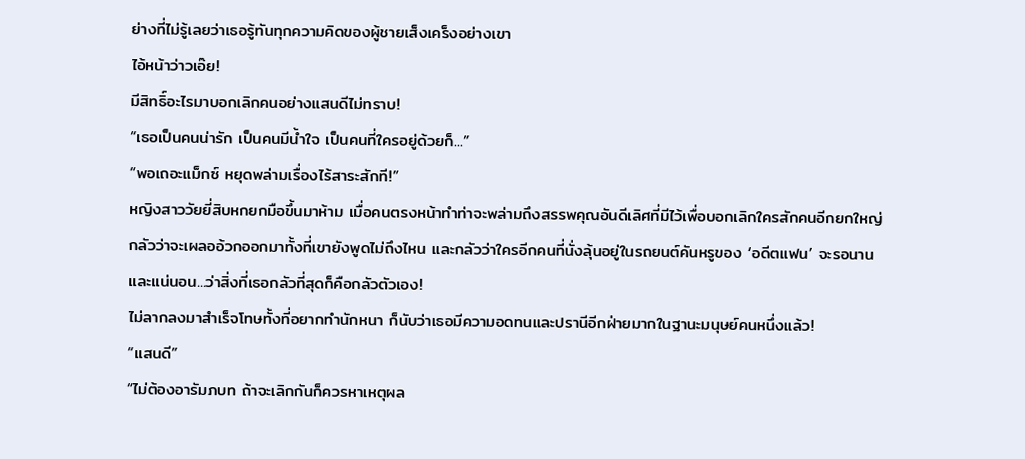ย่างที่ไม่รู้เลยว่าเธอรู้ทันทุกความคิดของผู้ชายเส็งเคร็งอย่างเขา
ไอ้หน้าว่าวเอ๊ย!
มีสิทธิ์อะไรมาบอกเลิกคนอย่างแสนดีไม่ทราบ!
“เธอเป็นคนน่ารัก เป็นคนมีน้ำใจ เป็นคนที่ใครอยู่ด้วยก็...”
“พอเถอะแม็กซ์ หยุดพล่ามเรื่องไร้สาระสักที!”
หญิงสาววัยยี่สิบหกยกมือขึ้นมาห้าม เมื่อคนตรงหน้าทำท่าจะพล่ามถึงสรรพคุณอันดีเลิศที่มีไว้เพื่อบอกเลิกใครสักคนอีกยกใหญ่
กลัวว่าจะเผลออ้วกออกมาทั้งที่เขายังพูดไม่ถึงไหน และกลัวว่าใครอีกคนที่นั่งลุ้นอยู่ในรถยนต์คันหรูของ ‘อดีตแฟน’ จะรอนาน
และแน่นอน...ว่าสิ่งที่เธอกลัวที่สุดก็คือกลัวตัวเอง!
ไม่ลากลงมาสำเร็จโทษทั้งที่อยากทำนักหนา ก็นับว่าเธอมีความอดทนและปรานีอีกฝ่ายมากในฐานะมนุษย์คนหนึ่งแล้ว!
“แสนดี”
“ไม่ต้องอารัมภบท ถ้าจะเลิกกันก็ควรหาเหตุผล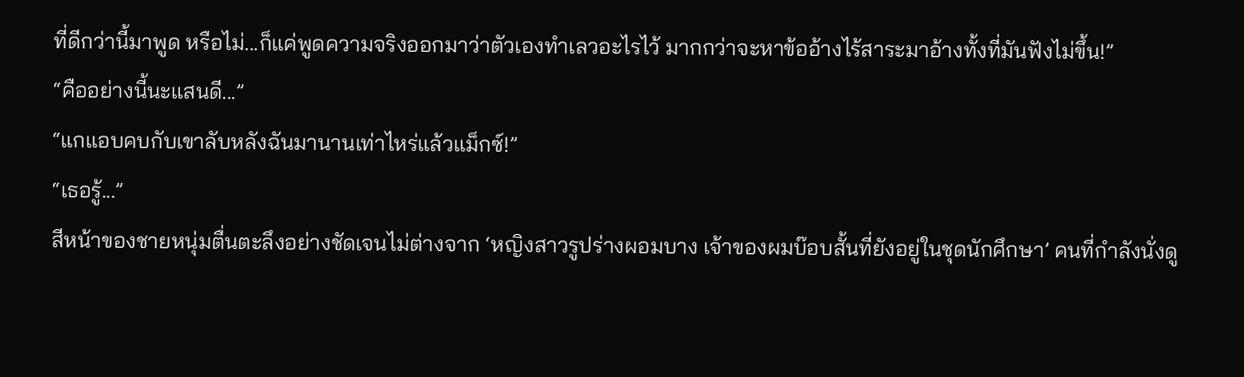ที่ดีกว่านี้มาพูด หรือไม่...ก็แค่พูดความจริงออกมาว่าตัวเองทำเลวอะไรไว้ มากกว่าจะหาข้ออ้างไร้สาระมาอ้างทั้งที่มันฟังไม่ขึ้น!”
“คืออย่างนี้นะแสนดี...”
“แกแอบคบกับเขาลับหลังฉันมานานเท่าไหร่แล้วแม็กซ์!”
“เธอรู้...”
สีหน้าของชายหนุ่มตื่นตะลึงอย่างชัดเจนไม่ต่างจาก ‘หญิงสาวรูปร่างผอมบาง เจ้าของผมบ๊อบสั้นที่ยังอยู่ในชุดนักศึกษา’ คนที่กำลังนั่งดู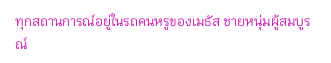ทุกสถานการณ์อยู่ในรถคนหรูของเมธัส ชายหนุ่มผู้สมบูรณ์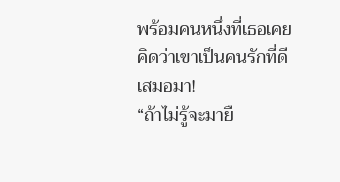พร้อมคนหนึ่งที่เธอเคยคิดว่าเขาเป็นคนรักที่ดีเสมอมา!
“ถ้าไม่รู้จะมายื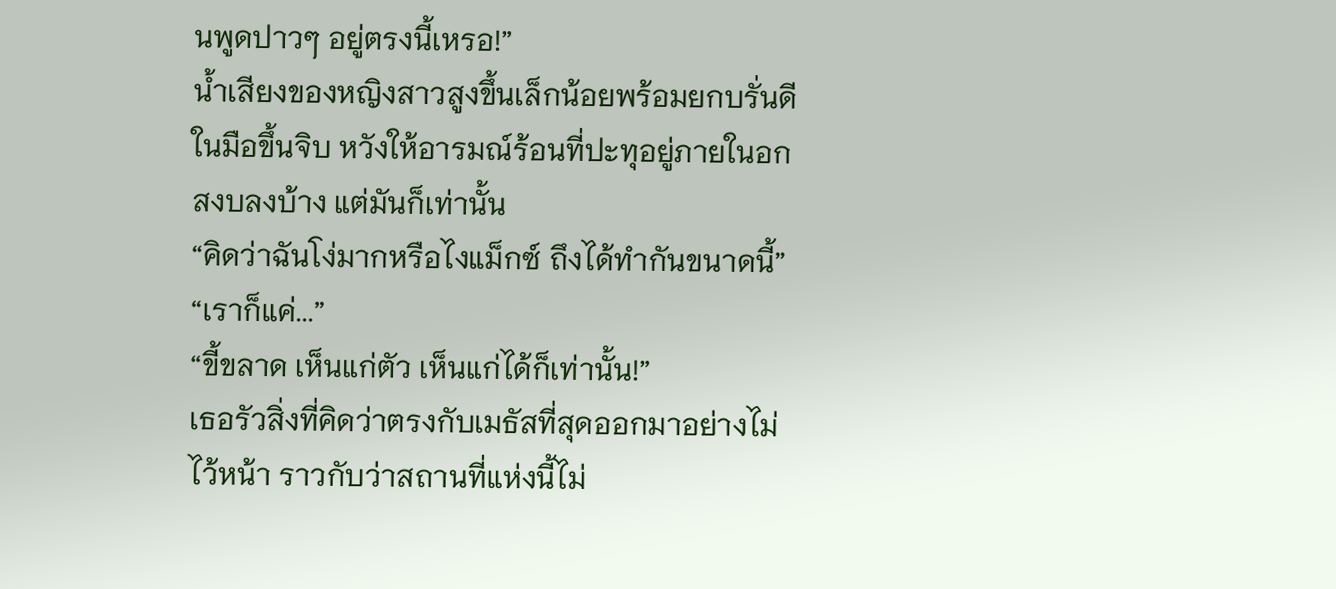นพูดปาวๆ อยู่ตรงนี้เหรอ!”
น้ำเสียงของหญิงสาวสูงขึ้นเล็กน้อยพร้อมยกบรั่นดีในมือขึ้นจิบ หวังให้อารมณ์ร้อนที่ปะทุอยู่ภายในอกสงบลงบ้าง แต่มันก็เท่านั้น
“คิดว่าฉันโง่มากหรือไงแม็กซ์ ถึงได้ทำกันขนาดนี้”
“เราก็แค่...”
“ขี้ขลาด เห็นแก่ตัว เห็นแก่ได้ก็เท่านั้น!”
เธอรัวสิ่งที่คิดว่าตรงกับเมธัสที่สุดออกมาอย่างไม่ไว้หน้า ราวกับว่าสถานที่แห่งนี้ไม่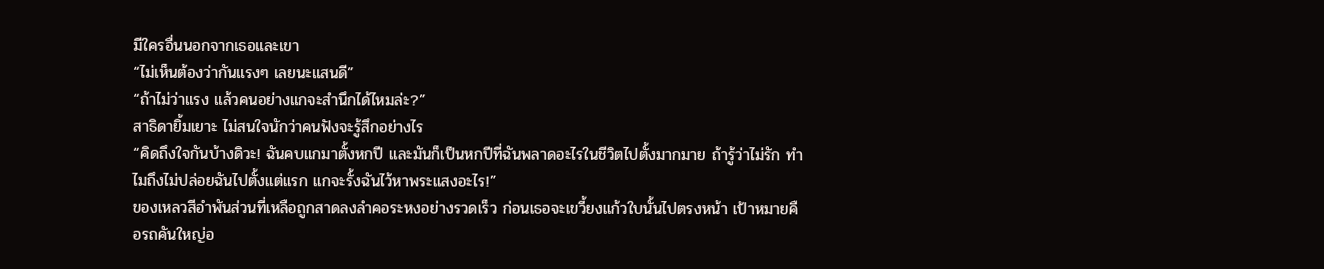มีใครอื่นนอกจากเธอและเขา
“ไม่เห็นต้องว่ากันแรงๆ เลยนะแสนดี”
“ถ้าไม่ว่าแรง แล้วคนอย่างแกจะสำนึกได้ไหมล่ะ?”
สาธิดายิ้มเยาะ ไม่สนใจนักว่าคนฟังจะรู้สึกอย่างไร
“คิดถึงใจกันบ้างดิวะ! ฉันคบแกมาตั้งหกปี และมันก็เป็นหกปีที่ฉันพลาดอะไรในชีวิตไปตั้งมากมาย ถ้ารู้ว่าไม่รัก ทำไมถึงไม่ปล่อยฉันไปตั้งแต่แรก แกจะรั้งฉันไว้หาพระแสงอะไร!”
ของเหลวสีอำพันส่วนที่เหลือถูกสาดลงลำคอระหงอย่างรวดเร็ว ก่อนเธอจะเขวี้ยงแก้วใบนั้นไปตรงหน้า เป้าหมายคือรถคันใหญ่อ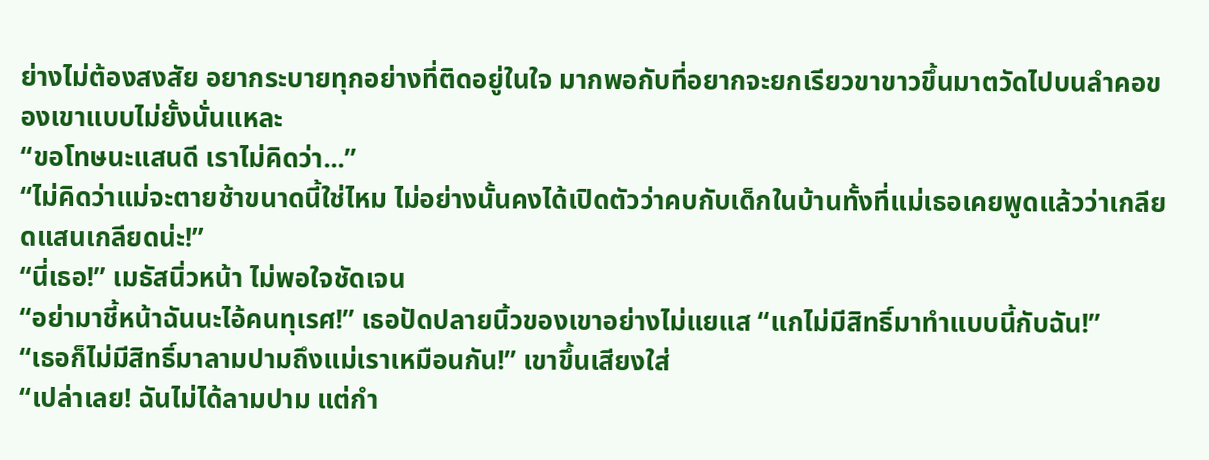ย่างไม่ต้องสงสัย อยากระบายทุกอย่างที่ติดอยู่ในใจ มากพอกับที่อยากจะยกเรียวขาขาวขึ้นมาตวัดไปบนลำคอของเขาแบบไม่ยั้งนั่นแหละ
“ขอโทษนะแสนดี เราไม่คิดว่า...”
“ไม่คิดว่าแม่จะตายช้าขนาดนี้ใช่ไหม ไม่อย่างนั้นคงได้เปิดตัวว่าคบกับเด็กในบ้านทั้งที่แม่เธอเคยพูดแล้วว่าเกลียดแสนเกลียดน่ะ!”
“นี่เธอ!” เมธัสนิ่วหน้า ไม่พอใจชัดเจน
“อย่ามาชี้หน้าฉันนะไอ้คนทุเรศ!” เธอปัดปลายนิ้วของเขาอย่างไม่แยแส “แกไม่มีสิทธิ์มาทำแบบนี้กับฉัน!”
“เธอก็ไม่มีสิทธิ์มาลามปามถึงแม่เราเหมือนกัน!” เขาขึ้นเสียงใส่
“เปล่าเลย! ฉันไม่ได้ลามปาม แต่กำ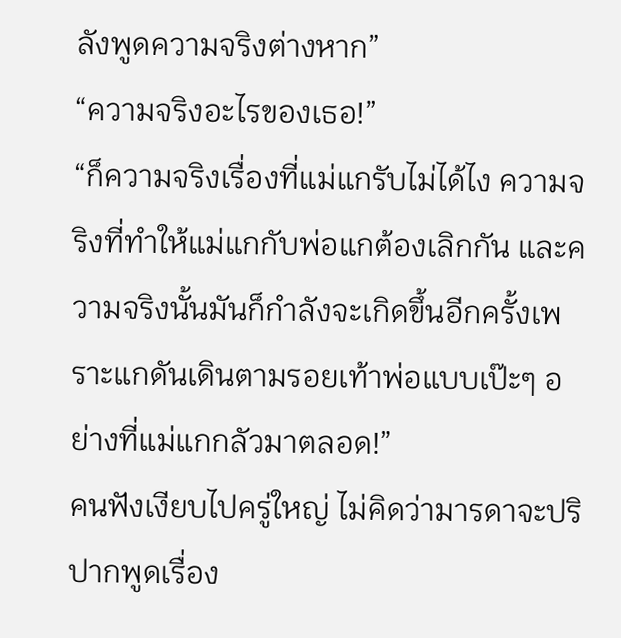ลังพูดความจริงต่างหาก”
“ความจริงอะไรของเธอ!”
“ก็ความจริงเรื่องที่แม่แกรับไม่ได้ไง ความจริงที่ทำให้แม่แกกับพ่อแกต้องเลิกกัน และความจริงนั้นมันก็กำลังจะเกิดขึ้นอีกครั้งเพราะแกดันเดินตามรอยเท้าพ่อแบบเป๊ะๆ อย่างที่แม่แกกลัวมาตลอด!”
คนฟังเงียบไปครู่ใหญ่ ไม่คิดว่ามารดาจะปริปากพูดเรื่อง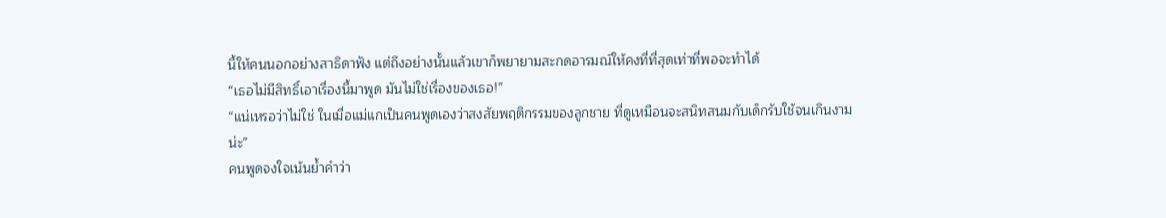นี้ให้คนนอกอย่างสาธิดาฟัง แต่ถึงอย่างนั้นแล้วเขาก็พยายามสะกดอารมณ์ให้คงที่ที่สุดเท่าที่พอจะทำได้
“เธอไม่มีสิทธิ์เอาเรื่องนี้มาพูด มันไม่ใช่เรื่องของเธอ!”
“แน่เหรอว่าไม่ใช่ ในเมื่อแม่แกเป็นคนพูดเองว่าสงสัยพฤติกรรมของลูกชาย ที่ดูเหมือนจะสนิทสนมกับเด็กรับใช้จนเกินงามน่ะ”
คนพูดจงใจเน้นย้ำคำว่า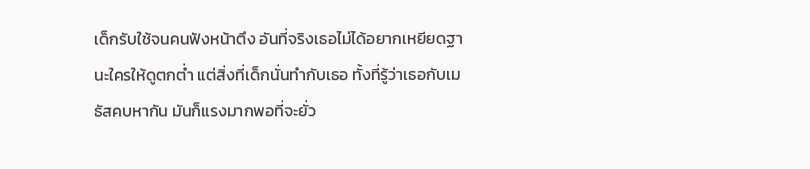เด็กรับใช้จนคนฟังหน้าตึง อันที่จริงเธอไม่ได้อยากเหยียดฐานะใครให้ดูตกต่ำ แต่สิ่งที่เด็กนั่นทำกับเธอ ทั้งที่รู้ว่าเธอกับเมธัสคบหากัน มันก็แรงมากพอที่จะยั่ว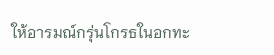ให้อารมณ์กรุ่นโกรธในอกทะ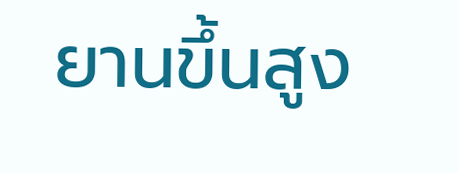ยานขึ้นสูง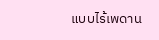แบบไร้เพดาน